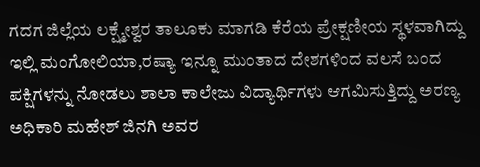ಗದಗ ಜಿಲ್ಲೆಯ ಲಕ್ಷ್ಮೇಶ್ವರ ತಾಲೂಕು ಮಾಗಡಿ ಕೆರೆಯ ಪ್ರೇಕ್ಷಣೀಯ ಸ್ಥಳವಾಗಿದ್ದು ಇಲ್ಲಿ ಮಂಗೋಲಿಯಾ,ರಷ್ಯಾ ಇನ್ನೂ ಮುಂತಾದ ದೇಶಗಳಿಂದ ವಲಸೆ ಬಂದ ಪಕ್ಷಿಗಳನ್ನು ನೋಡಲು ಶಾಲಾ ಕಾಲೇಜು ವಿದ್ಯಾರ್ಥಿಗಳು ಆಗಮಿಸುತ್ತಿದ್ದು ಅರಣ್ಯ ಅಧಿಕಾರಿ ಮಹೇಶ್ ಜಿನಗಿ ಅವರ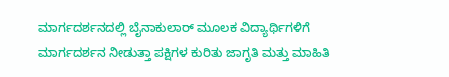ಮಾರ್ಗದರ್ಶನದಲ್ಲಿ ಬೈನಾಕುಲಾರ್ ಮೂಲಕ ವಿದ್ಯಾರ್ಥಿಗಳಿಗೆ ಮಾರ್ಗದರ್ಶನ ನೀಡುತ್ತಾ ಪಕ್ಷಿಗಳ ಕುರಿತು ಜಾಗೃತಿ ಮತ್ತು ಮಾಹಿತಿ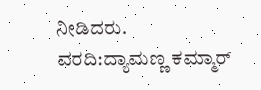ನೀಡಿದರು.
ವರದಿ:ದ್ಯಾಮಣ್ಣ ಕಮ್ಮಾರ್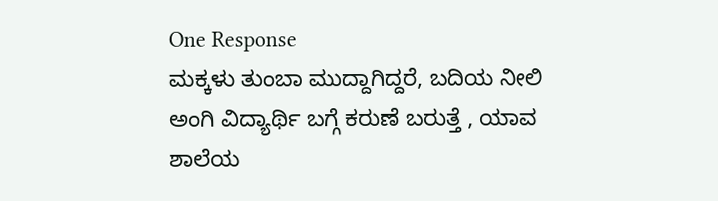One Response
ಮಕ್ಕಳು ತುಂಬಾ ಮುದ್ದಾಗಿದ್ದರೆ, ಬದಿಯ ನೀಲಿ ಅಂಗಿ ವಿದ್ಯಾರ್ಥಿ ಬಗ್ಗೆ ಕರುಣೆ ಬರುತ್ತೆ , ಯಾವ ಶಾಲೆಯ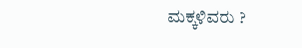ಮಕ್ಕಳಿವರು ?